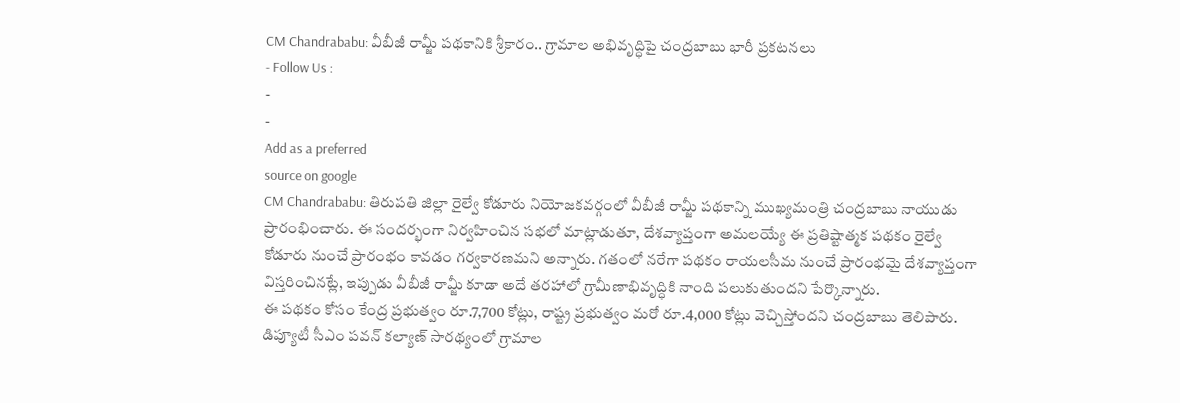CM Chandrababu: వీబీజీ రామ్జీ పథకానికి శ్రీకారం.. గ్రామాల అభివృద్ధిపై చంద్రబాబు భారీ ప్రకటనలు
- Follow Us :
-
-
Add as a preferred
source on google
CM Chandrababu: తిరుపతి జిల్లా రైల్వే కోడూరు నియోజకవర్గంలో వీబీజీ రామ్జీ పథకాన్ని ముఖ్యమంత్రి చంద్రబాబు నాయుడు ప్రారంభించారు. ఈ సందర్భంగా నిర్వహించిన సభలో మాట్లాడుతూ, దేశవ్యాప్తంగా అమలయ్యే ఈ ప్రతిష్టాత్మక పథకం రైల్వే కోడూరు నుంచే ప్రారంభం కావడం గర్వకారణమని అన్నారు. గతంలో నరేగా పథకం రాయలసీమ నుంచే ప్రారంభమై దేశవ్యాప్తంగా విస్తరించినట్లే, ఇప్పుడు వీబీజీ రామ్జీ కూడా అదే తరహాలో గ్రామీణాభివృద్ధికి నాంది పలుకుతుందని పేర్కొన్నారు.
ఈ పథకం కోసం కేంద్ర ప్రభుత్వం రూ.7,700 కోట్లు, రాష్ట్ర ప్రభుత్వం మరో రూ.4,000 కోట్లు వెచ్చిస్తోందని చంద్రబాబు తెలిపారు. డిప్యూటీ సీఎం పవన్ కల్యాణ్ సారథ్యంలో గ్రామాల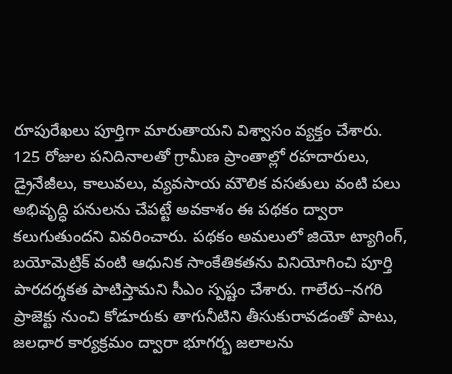రూపురేఖలు పూర్తిగా మారుతాయని విశ్వాసం వ్యక్తం చేశారు. 125 రోజుల పనిదినాలతో గ్రామీణ ప్రాంతాల్లో రహదారులు, డ్రైనేజీలు, కాలువలు, వ్యవసాయ మౌలిక వసతులు వంటి పలు అభివృద్ధి పనులను చేపట్టే అవకాశం ఈ పథకం ద్వారా కలుగుతుందని వివరించారు. పథకం అమలులో జియో ట్యాగింగ్, బయోమెట్రిక్ వంటి ఆధునిక సాంకేతికతను వినియోగించి పూర్తి పారదర్శకత పాటిస్తామని సీఎం స్పష్టం చేశారు. గాలేరు–నగరి ప్రాజెక్టు నుంచి కోడూరుకు తాగునీటిని తీసుకురావడంతో పాటు, జలధార కార్యక్రమం ద్వారా భూగర్భ జలాలను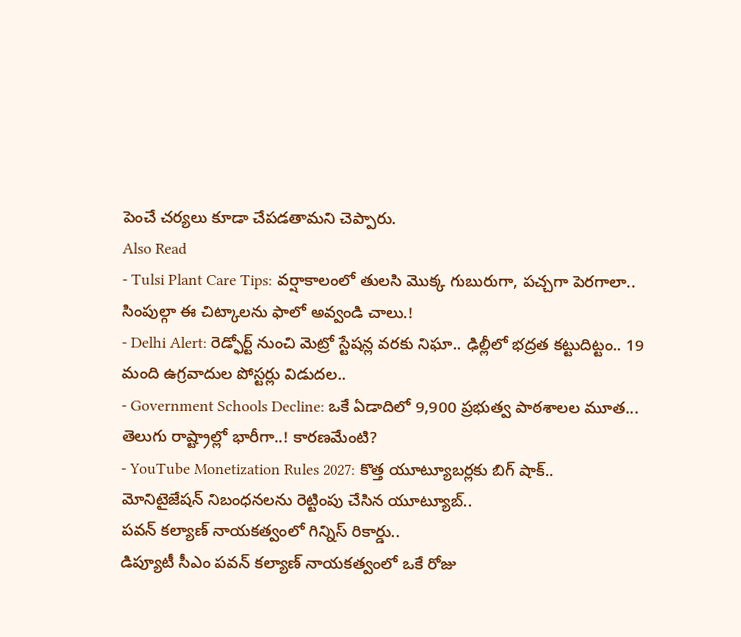పెంచే చర్యలు కూడా చేపడతామని చెప్పారు.
Also Read
- Tulsi Plant Care Tips: వర్షాకాలంలో తులసి మొక్క గుబురుగా, పచ్చగా పెరగాలా.. సింపుల్గా ఈ చిట్కాలను ఫాలో అవ్వండి చాలు.!
- Delhi Alert: రెడ్ఫోర్ట్ నుంచి మెట్రో స్టేషన్ల వరకు నిఘా.. ఢిల్లీలో భద్రత కట్టుదిట్టం.. 19 మంది ఉగ్రవాదుల పోస్టర్లు విడుదల..
- Government Schools Decline: ఒకే ఏడాదిలో 9,900 ప్రభుత్వ పాఠశాలల మూత... తెలుగు రాష్ట్రాల్లో భారీగా..! కారణమేంటి?
- YouTube Monetization Rules 2027: కొత్త యూట్యూబర్లకు బిగ్ షాక్.. మోనిటైజేషన్ నిబంధనలను రెట్టింపు చేసిన యూట్యూబ్..
పవన్ కల్యాణ్ నాయకత్వంలో గిన్నిస్ రికార్డు..
డిప్యూటీ సీఎం పవన్ కల్యాణ్ నాయకత్వంలో ఒకే రోజు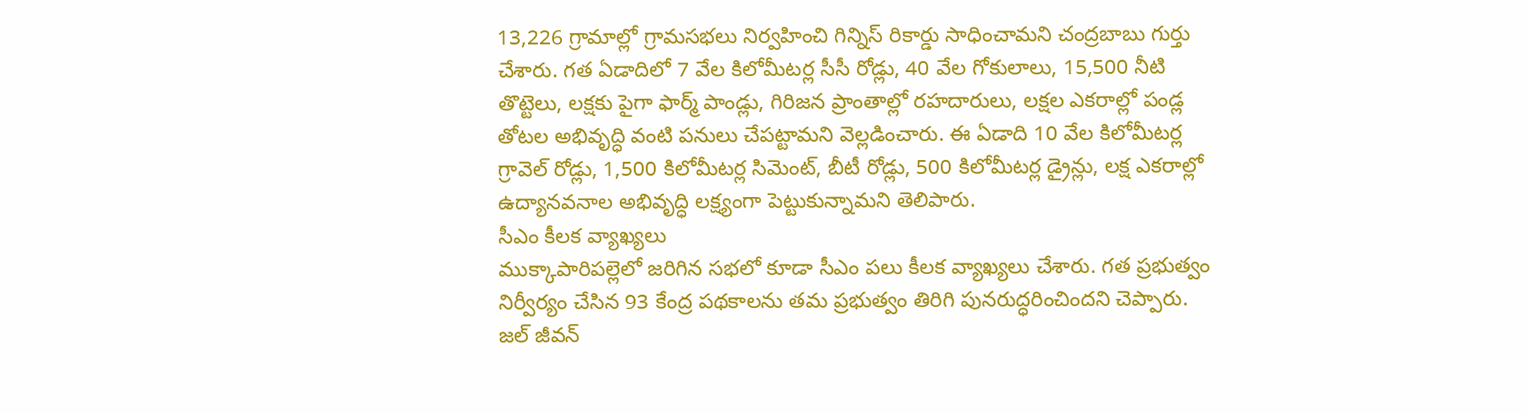13,226 గ్రామాల్లో గ్రామసభలు నిర్వహించి గిన్నిస్ రికార్డు సాధించామని చంద్రబాబు గుర్తు చేశారు. గత ఏడాదిలో 7 వేల కిలోమీటర్ల సీసీ రోడ్లు, 40 వేల గోకులాలు, 15,500 నీటి తొట్టెలు, లక్షకు పైగా ఫార్మ్ పాండ్లు, గిరిజన ప్రాంతాల్లో రహదారులు, లక్షల ఎకరాల్లో పండ్ల తోటల అభివృద్ధి వంటి పనులు చేపట్టామని వెల్లడించారు. ఈ ఏడాది 10 వేల కిలోమీటర్ల గ్రావెల్ రోడ్లు, 1,500 కిలోమీటర్ల సిమెంట్, బీటీ రోడ్లు, 500 కిలోమీటర్ల డ్రైన్లు, లక్ష ఎకరాల్లో ఉద్యానవనాల అభివృద్ధి లక్ష్యంగా పెట్టుకున్నామని తెలిపారు.
సీఎం కీలక వ్యాఖ్యలు
ముక్కాపారిపల్లెలో జరిగిన సభలో కూడా సీఎం పలు కీలక వ్యాఖ్యలు చేశారు. గత ప్రభుత్వం నిర్వీర్యం చేసిన 93 కేంద్ర పథకాలను తమ ప్రభుత్వం తిరిగి పునరుద్ధరించిందని చెప్పారు. జల్ జీవన్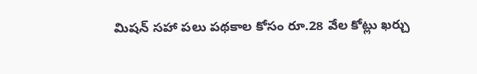మిషన్ సహా పలు పథకాల కోసం రూ.28 వేల కోట్లు ఖర్చు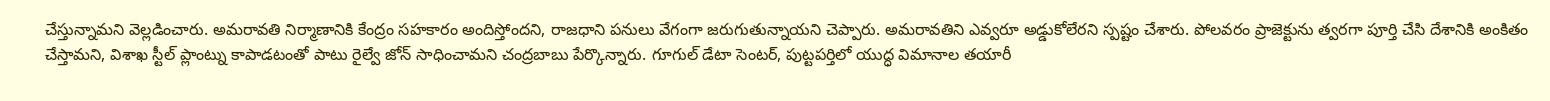చేస్తున్నామని వెల్లడించారు. అమరావతి నిర్మాణానికి కేంద్రం సహకారం అందిస్తోందని, రాజధాని పనులు వేగంగా జరుగుతున్నాయని చెప్పారు. అమరావతిని ఎవ్వరూ అడ్డుకోలేరని స్పష్టం చేశారు. పోలవరం ప్రాజెక్టును త్వరగా పూర్తి చేసి దేశానికి అంకితం చేస్తామని, విశాఖ స్టీల్ ప్లాంట్ను కాపాడటంతో పాటు రైల్వే జోన్ సాధించామని చంద్రబాబు పేర్కొన్నారు. గూగుల్ డేటా సెంటర్, పుట్టపర్తిలో యుద్ధ విమానాల తయారీ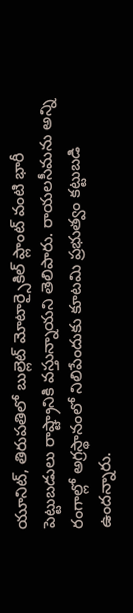యూనిట్, తిరుపతిలో బుల్లెట్ మోటార్సైకిల్ ప్లాంట్ వంటి భారీ పెట్టుబడులు రాష్ట్రానికి వస్తున్నాయని తెలిపారు. రాయలసీమను అన్ని రంగాల్లో అగ్రస్థానంలో నిలిపేందుకు కూటమి ప్రభుత్వం కట్టుబడి ఉందన్నారు.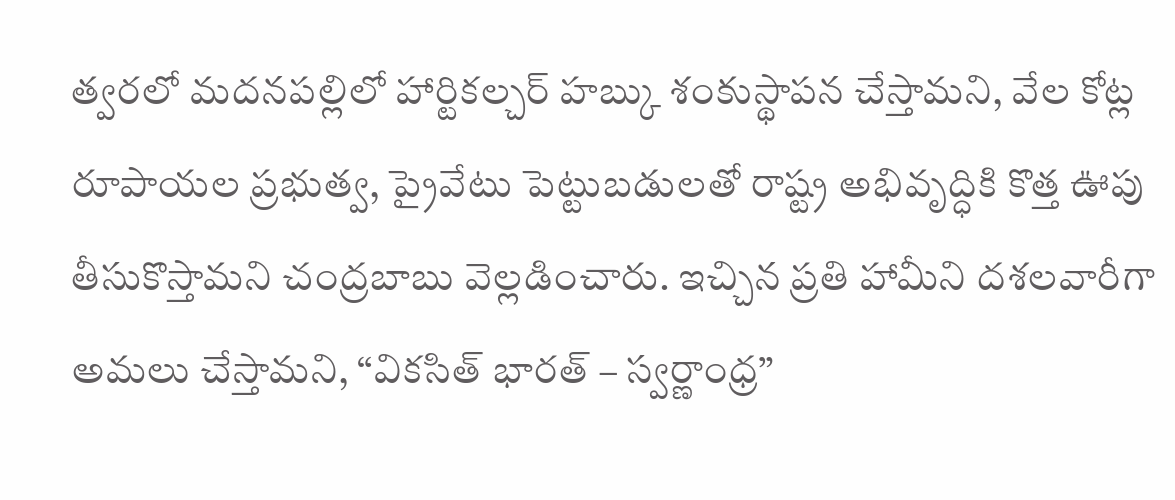త్వరలో మదనపల్లిలో హార్టికల్చర్ హబ్కు శంకుస్థాపన చేస్తామని, వేల కోట్ల రూపాయల ప్రభుత్వ, ప్రైవేటు పెట్టుబడులతో రాష్ట్ర అభివృద్ధికి కొత్త ఊపు తీసుకొస్తామని చంద్రబాబు వెల్లడించారు. ఇచ్చిన ప్రతి హామీని దశలవారీగా అమలు చేస్తామని, “వికసిత్ భారత్ – స్వర్ణాంధ్ర”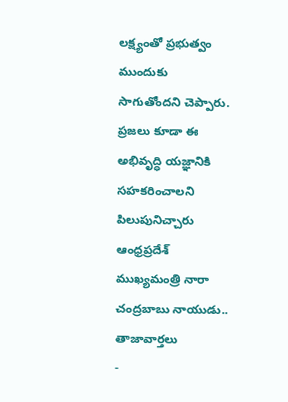లక్ష్యంతో ప్రభుత్వం ముందుకు సాగుతోందని చెప్పారు. ప్రజలు కూడా ఈ అభివృద్ధి యజ్ఞానికి సహకరించాలని పిలుపునిచ్చారు ఆంధ్రప్రదేశ్ ముఖ్యమంత్రి నారా చంద్రబాబు నాయుడు..
తాజావార్తలు
-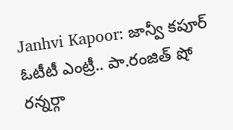Janhvi Kapoor: జాన్వీ కపూర్ ఓటీటీ ఎంట్రీ.. పా.రంజిత్ షో రన్నర్గా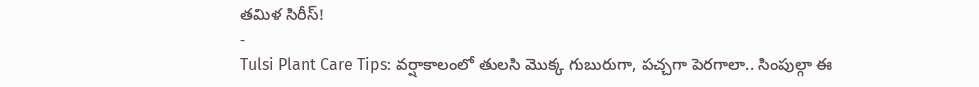తమిళ సిరీస్!
-
Tulsi Plant Care Tips: వర్షాకాలంలో తులసి మొక్క గుబురుగా, పచ్చగా పెరగాలా.. సింపుల్గా ఈ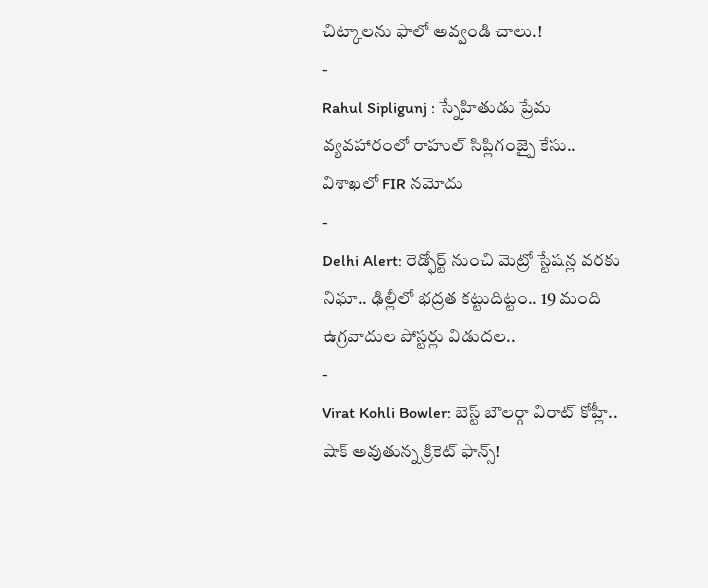చిట్కాలను ఫాలో అవ్వండి చాలు.!
-
Rahul Sipligunj : స్నేహితుడు ప్రేమ వ్యవహారంలో రాహుల్ సిప్లిగంజ్పై కేసు.. విశాఖలో FIR నమోదు
-
Delhi Alert: రెడ్ఫోర్ట్ నుంచి మెట్రో స్టేషన్ల వరకు నిఘా.. ఢిల్లీలో భద్రత కట్టుదిట్టం.. 19 మంది ఉగ్రవాదుల పోస్టర్లు విడుదల..
-
Virat Kohli Bowler: బెస్ట్ బౌలర్గా విరాట్ కోహ్లీ.. షాక్ అవుతున్న క్రికెట్ ఫాన్స్!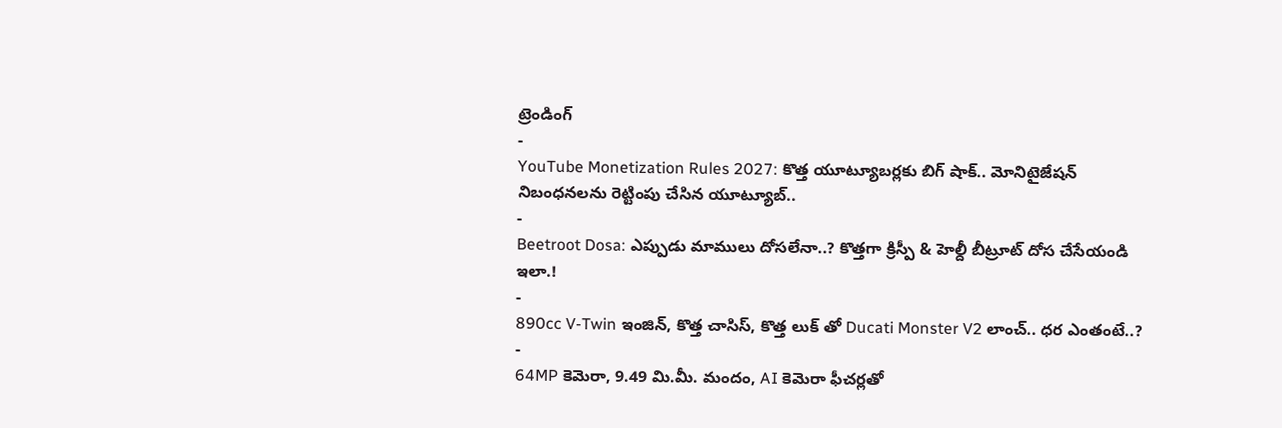ట్రెండింగ్
-
YouTube Monetization Rules 2027: కొత్త యూట్యూబర్లకు బిగ్ షాక్.. మోనిటైజేషన్ నిబంధనలను రెట్టింపు చేసిన యూట్యూబ్..
-
Beetroot Dosa: ఎప్పుడు మాములు దోసలేనా..? కొత్తగా క్రిస్పీ & హెల్దీ బీట్రూట్ దోస చేసేయండి ఇలా.!
-
890cc V-Twin ఇంజిన్, కొత్త చాసిస్, కొత్త లుక్ తో Ducati Monster V2 లాంచ్.. ధర ఎంతంటే..?
-
64MP కెమెరా, 9.49 మి.మీ. మందం, AI కెమెరా ఫీచర్లతో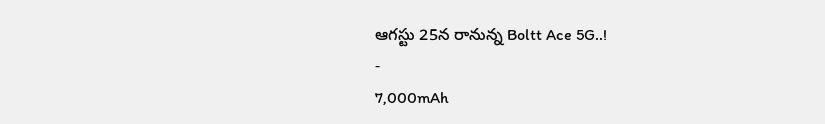ఆగస్టు 25న రానున్న Boltt Ace 5G..!
-
7,000mAh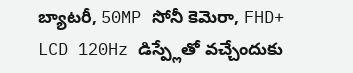బ్యాటరీ, 50MP సోనీ కెమెరా, FHD+ LCD 120Hz డిస్ప్లేతో వచ్చేందుకు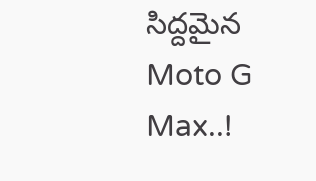సిద్దమైన Moto G Max..!